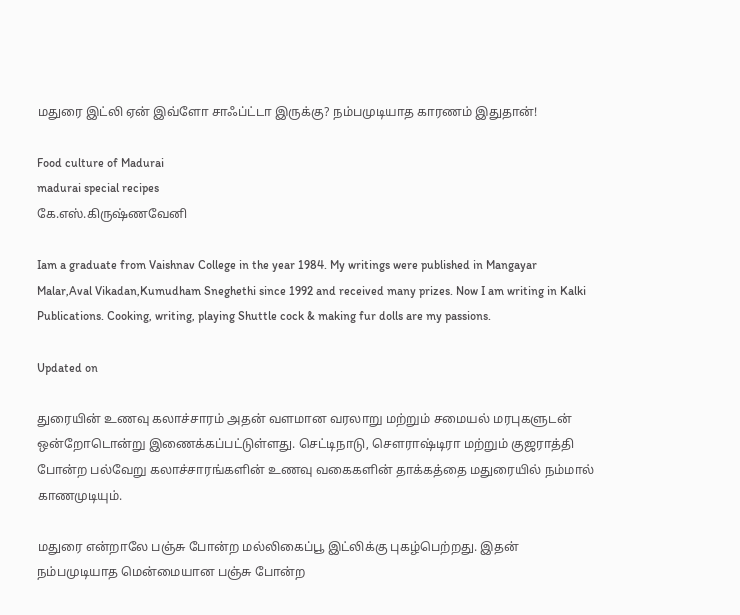மதுரை இட்லி ஏன் இவ்ளோ சாஃப்ட்டா இருக்கு? நம்பமுடியாத காரணம் இதுதான்!

Food culture of Madurai
madurai special recipes
கே.எஸ்.கிருஷ்ணவேனி

Iam a graduate from Vaishnav College in the year 1984. My writings were published in Mangayar Malar,Aval Vikadan,Kumudham Sneghethi since 1992 and received many prizes. Now I am writing in Kalki Publications. Cooking, writing, playing Shuttle cock & making fur dolls are my passions.

Updated on

துரையின் உணவு கலாச்சாரம் அதன் வளமான வரலாறு மற்றும் சமையல் மரபுகளுடன் ஒன்றோடொன்று இணைக்கப்பட்டுள்ளது. செட்டிநாடு, சௌராஷ்டிரா மற்றும் குஜராத்தி போன்ற பல்வேறு கலாச்சாரங்களின் உணவு வகைகளின் தாக்கத்தை மதுரையில் நம்மால் காணமுடியும்.

மதுரை என்றாலே பஞ்சு போன்ற மல்லிகைப்பூ இட்லிக்கு புகழ்பெற்றது. இதன் நம்பமுடியாத மென்மையான பஞ்சு போன்ற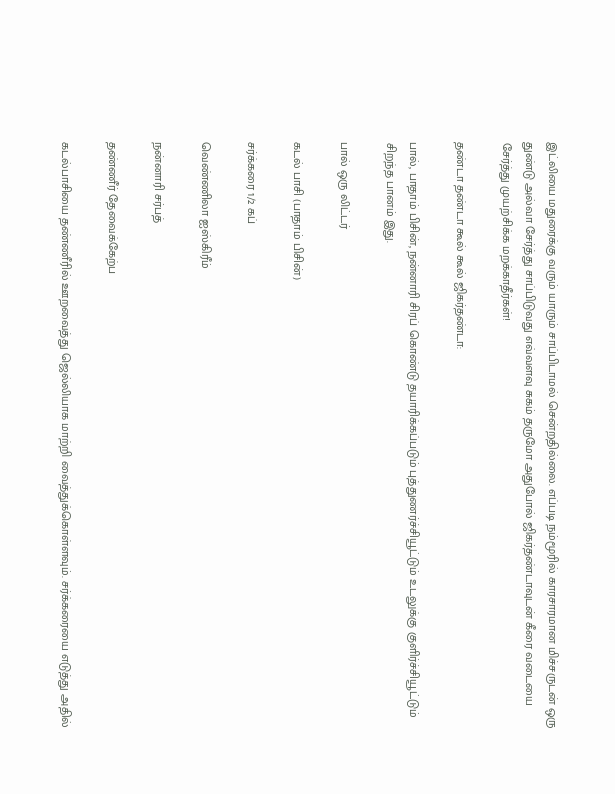இட்லியை மதுரைக்கு வரும் யாரும் சாப்பிடாமல் சென்றதில்லை. எப்படி நம்மூரில் காரசாரமான மிச்சருடன் ஒரு துண்டு அல்வா சேர்த்து சாப்பிடுவது எவ்வளவு சுகம் தருமோ அதுபோல் ஜிகர்தண்டாவுடன் கீரை வடையை சேர்த்து முயற்சிக்க மறக்காதீர்கள்!

தண்டா தண்டா கூல் கூல் ஜிகர்தண்டா:

பால், பாதாம் பிசின், நன்னாரி சிரப் கொண்டு தயாரிக்கப்படும் புத்துணர்ச்சியூட்டும் உடலுக்கு குளிர்ச்சியூட்டும் சிறந்த பானம் இது.

பால் ஒரு லிட்டர்

கடல் பாசி (பாதாம் பிசின்)

சர்க்கரை 1/2 கப்

வெண்ணிலா ஐஸ்கிரீம்

நன்னாரி சர்பத்

தண்ணீர் தேவைக்கேற்ப

கடல்பாசியை தண்ணீரில் ஊறவைத்து ஜெல்லியாக மாற்றி வைத்துக்கொள்ளவும். சர்க்கரையை எடுத்து அதில்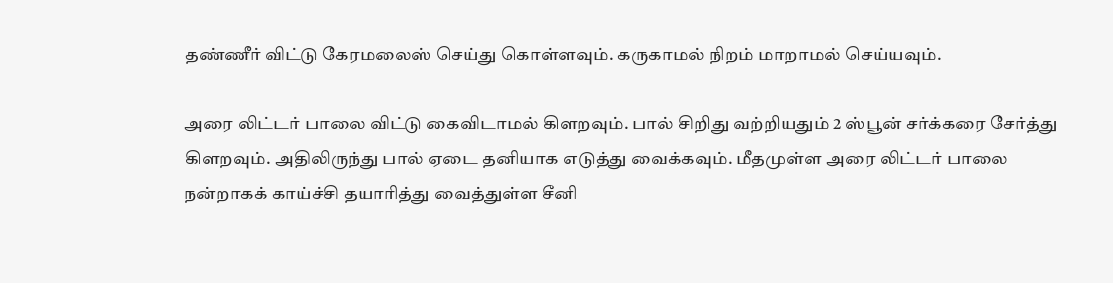தண்ணீர் விட்டு கேரமலைஸ் செய்து கொள்ளவும். கருகாமல் நிறம் மாறாமல் செய்யவும்.

அரை லிட்டர் பாலை விட்டு கைவிடாமல் கிளறவும். பால் சிறிது வற்றியதும் 2 ஸ்பூன் சர்க்கரை சேர்த்து கிளறவும். அதிலிருந்து பால் ஏடை தனியாக எடுத்து வைக்கவும். மீதமுள்ள அரை லிட்டர் பாலை நன்றாகக் காய்ச்சி தயாரித்து வைத்துள்ள சீனி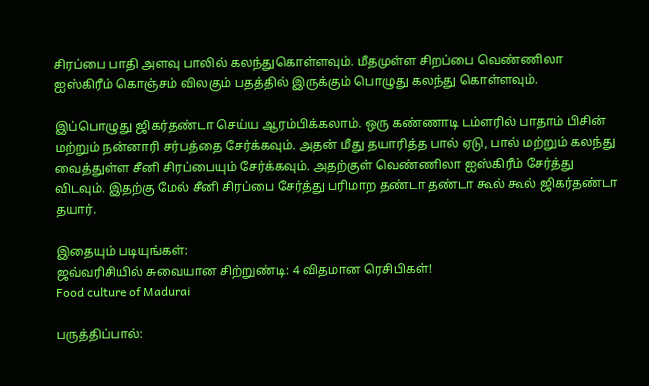சிரப்பை பாதி அளவு பாலில் கலந்துகொள்ளவும். மீதமுள்ள சிறப்பை வெண்ணிலா ஐஸ்கிரீம் கொஞ்சம் விலகும் பதத்தில் இருக்கும் பொழுது கலந்து கொள்ளவும்.

இப்பொழுது ஜிகர்தண்டா செய்ய ஆரம்பிக்கலாம். ஒரு கண்ணாடி டம்ளரில் பாதாம் பிசின் மற்றும் நன்னாரி சர்பத்தை சேர்க்கவும். அதன் மீது தயாரித்த பால் ஏடு, பால் மற்றும் கலந்து வைத்துள்ள சீனி சிரப்பையும் சேர்க்கவும். அதற்குள் வெண்ணிலா ஐஸ்கிரீம் சேர்த்து விடவும். இதற்கு மேல் சீனி சிரப்பை சேர்த்து பரிமாற தண்டா தண்டா கூல் கூல் ஜிகர்தண்டா தயார்.

இதையும் படியுங்கள்:
ஜவ்வரிசியில் சுவையான சிற்றுண்டி: 4 விதமான ரெசிபிகள்!
Food culture of Madurai

பருத்திப்பால்: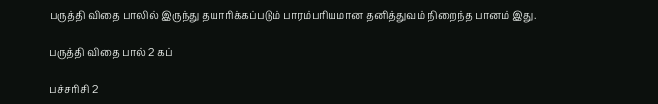பருத்தி விதை பாலில் இருந்து தயாரிக்கப்படும் பாரம்பரியமான தனித்துவம் நிறைந்த பானம் இது.

பருத்தி விதை பால் 2 கப்

பச்சரிசி 2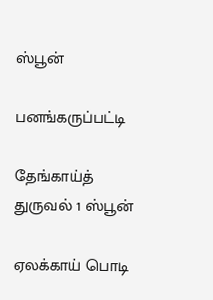ஸ்பூன்

பனங்கருப்பட்டி

தேங்காய்த் துருவல் 1 ஸ்பூன்

ஏலக்காய் பொடி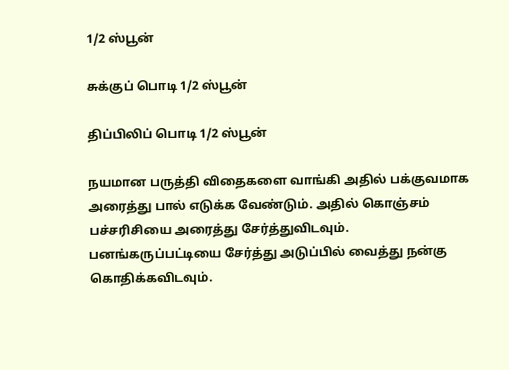1/2 ஸ்பூன்

சுக்குப் பொடி 1/2 ஸ்பூன்

திப்பிலிப் பொடி 1/2 ஸ்பூன்

நயமான பருத்தி விதைகளை வாங்கி அதில் பக்குவமாக அரைத்து பால் எடுக்க வேண்டும். அதில் கொஞ்சம் பச்சரிசியை அரைத்து சேர்த்துவிடவும். பனங்கருப்பட்டியை சேர்த்து அடுப்பில் வைத்து நன்கு கொதிக்கவிடவும்.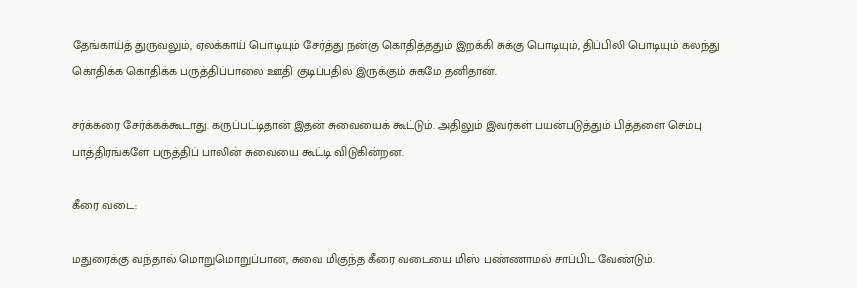தேங்காய்த் துருவலும், ஏலக்காய் பொடியும் சேர்த்து நன்கு கொதித்ததும் இறக்கி சுக்கு பொடியும், திப்பிலி பொடியும் கலந்து கொதிக்க கொதிக்க பருத்திப்பாலை ஊதி குடிப்பதில் இருக்கும் சுகமே தனிதான்.

சர்க்கரை சேர்க்கக்கூடாது. கருப்பட்டிதான் இதன் சுவையைக் கூட்டும். அதிலும் இவர்கள் பயன்படுத்தும் பித்தளை செம்பு பாத்திரங்களே பருத்திப் பாலின் சுவையை கூட்டி விடுகின்றன.

கீரை வடை:

மதுரைக்கு வந்தால் மொறுமொறுப்பான, சுவை மிகுந்த கீரை வடையை மிஸ் பண்ணாமல் சாப்பிட வேண்டும்.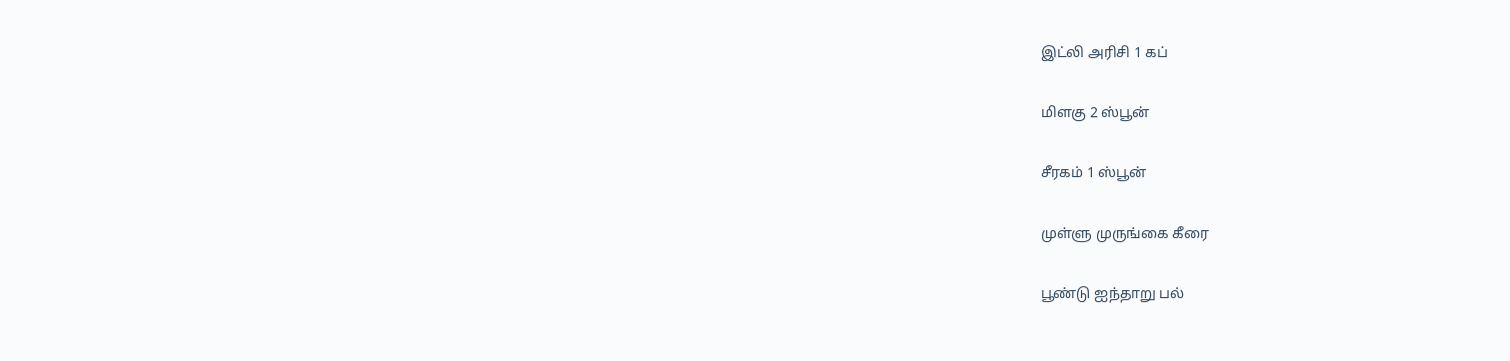இட்லி அரிசி 1 கப்

மிளகு 2 ஸ்பூன்

சீரகம் 1 ஸ்பூன்

முள்ளு முருங்கை கீரை

பூண்டு ஐந்தாறு பல்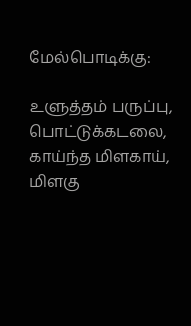மேல்பொடிக்கு:

உளுத்தம் பருப்பு, பொட்டுக்கடலை, காய்ந்த மிளகாய், மிளகு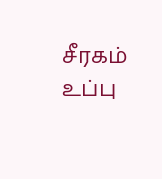சீரகம் உப்பு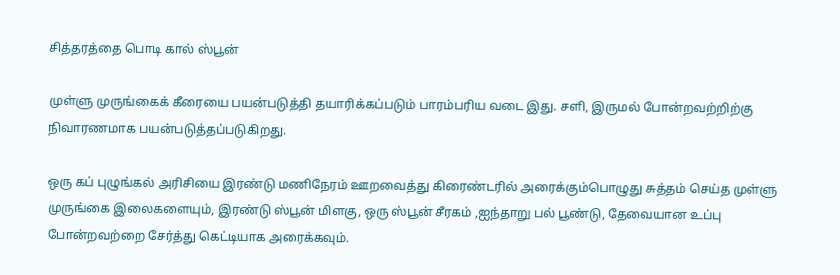சித்தரத்தை பொடி கால் ஸ்பூன்

முள்ளு முருங்கைக் கீரையை பயன்படுத்தி தயாரிக்கப்படும் பாரம்பரிய வடை இது. சளி, இருமல் போன்றவற்றிற்கு நிவாரணமாக பயன்படுத்தப்படுகிறது.

ஒரு கப் புழுங்கல் அரிசியை இரண்டு மணிநேரம் ஊறவைத்து கிரைண்டரில் அரைக்கும்பொழுது சுத்தம் செய்த முள்ளு முருங்கை இலைகளையும், இரண்டு ஸ்பூன் மிளகு, ஒரு ஸ்பூன் சீரகம் ,ஐந்தாறு பல் பூண்டு, தேவையான உப்பு போன்றவற்றை சேர்த்து கெட்டியாக அரைக்கவும்.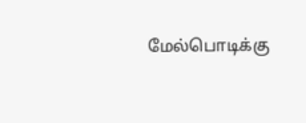மேல்பொடிக்கு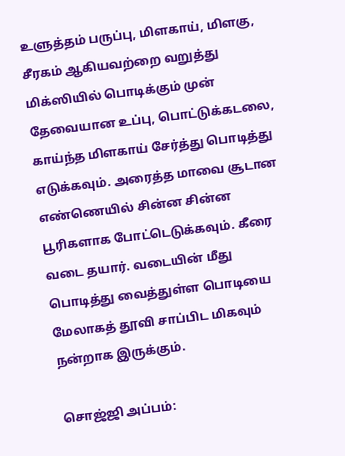உளுத்தம் பருப்பு, மிளகாய், மிளகு, சீரகம் ஆகியவற்றை வறுத்து மிக்ஸியில் பொடிக்கும் முன் தேவையான உப்பு, பொட்டுக்கடலை, காய்ந்த மிளகாய் சேர்த்து பொடித்து எடுக்கவும். அரைத்த மாவை சூடான எண்ணெயில் சின்ன சின்ன பூரிகளாக போட்டெடுக்கவும். கீரை வடை தயார். வடையின் மீது பொடித்து வைத்துள்ள பொடியை மேலாகத் தூவி சாப்பிட மிகவும் நன்றாக இருக்கும்.

சொஜ்ஜி அப்பம்: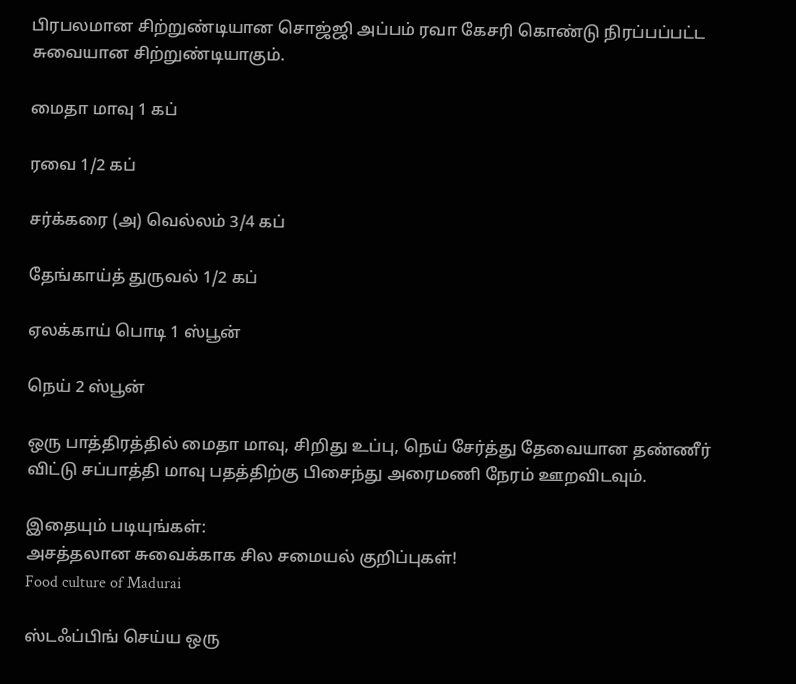பிரபலமான சிற்றுண்டியான சொஜ்ஜி அப்பம் ரவா கேசரி கொண்டு நிரப்பப்பட்ட சுவையான சிற்றுண்டியாகும்.

மைதா மாவு 1 கப்

ரவை 1/2 கப்

சர்க்கரை (அ) வெல்லம் 3/4 கப்

தேங்காய்த் துருவல் 1/2 கப்

ஏலக்காய் பொடி 1 ஸ்பூன்

நெய் 2 ஸ்பூன்

ஒரு பாத்திரத்தில் மைதா மாவு, சிறிது உப்பு, நெய் சேர்த்து தேவையான தண்ணீர் விட்டு சப்பாத்தி மாவு பதத்திற்கு பிசைந்து அரைமணி நேரம் ஊறவிடவும்.

இதையும் படியுங்கள்:
அசத்தலான சுவைக்காக சில சமையல் குறிப்புகள்!
Food culture of Madurai

ஸ்டஃப்பிங் செய்ய ஒரு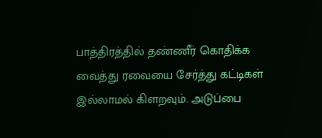பாத்திரத்தில் தண்ணீர் கொதிக்க வைத்து ரவையை சேர்த்து கட்டிகள் இல்லாமல் கிளறவும். அடுப்பை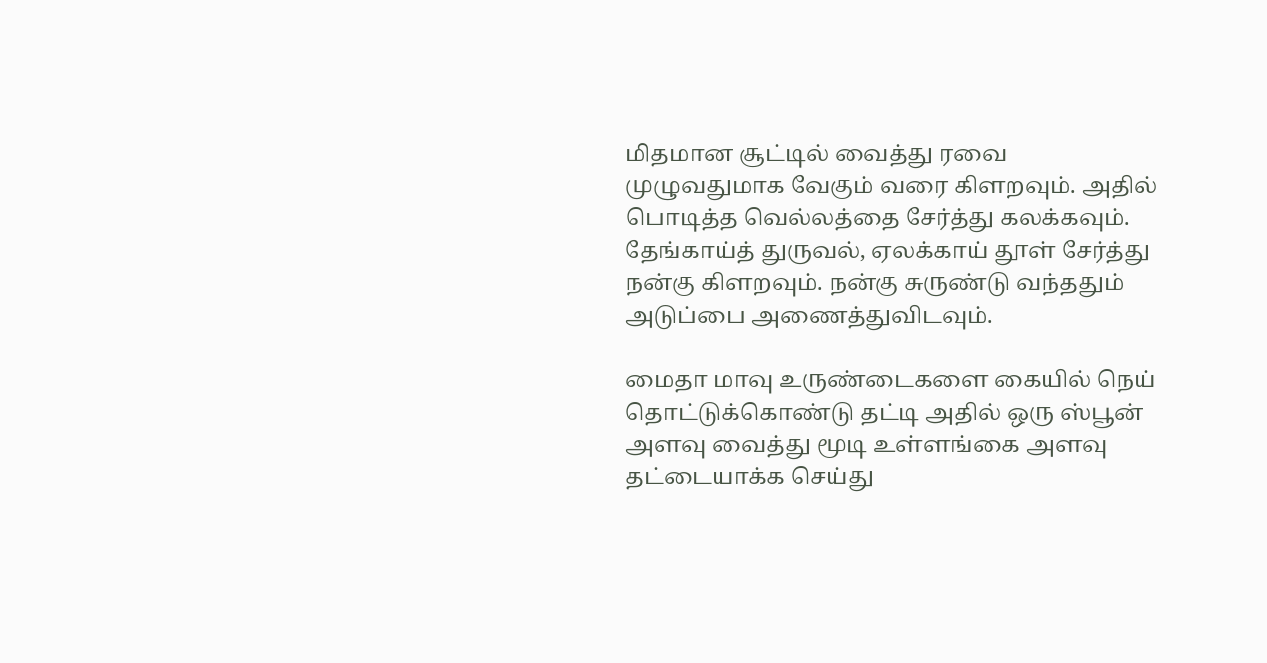மிதமான சூட்டில் வைத்து ரவை முழுவதுமாக வேகும் வரை கிளறவும். அதில் பொடித்த வெல்லத்தை சேர்த்து கலக்கவும். தேங்காய்த் துருவல், ஏலக்காய் தூள் சேர்த்து நன்கு கிளறவும். நன்கு சுருண்டு வந்ததும் அடுப்பை அணைத்துவிடவும்.

மைதா மாவு உருண்டைகளை கையில் நெய் தொட்டுக்கொண்டு தட்டி அதில் ஒரு ஸ்பூன் அளவு வைத்து மூடி உள்ளங்கை அளவு தட்டையாக்க செய்து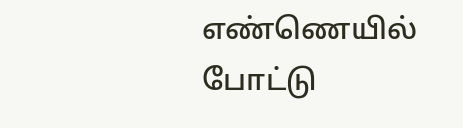எண்ணெயில் போட்டு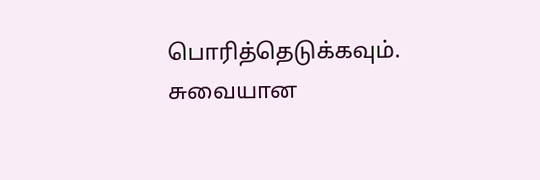பொரித்தெடுக்கவும். சுவையான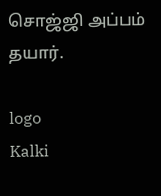சொஜ்ஜி அப்பம் தயார்.

logo
Kalki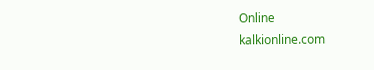Online
kalkionline.com